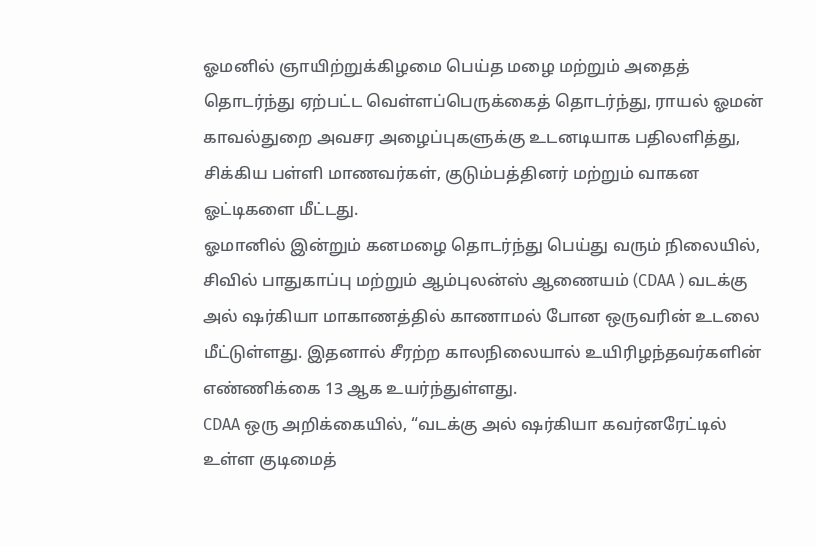ஓமனில் ஞாயிற்றுக்கிழமை பெய்த மழை மற்றும் அதைத் தொடர்ந்து ஏற்பட்ட வெள்ளப்பெருக்கைத் தொடர்ந்து, ராயல் ஓமன் காவல்துறை அவசர அழைப்புகளுக்கு உடனடியாக பதிலளித்து, சிக்கிய பள்ளி மாணவர்கள், குடும்பத்தினர் மற்றும் வாகன ஓட்டிகளை மீட்டது.
ஓமானில் இன்றும் கனமழை தொடர்ந்து பெய்து வரும் நிலையில், சிவில் பாதுகாப்பு மற்றும் ஆம்புலன்ஸ் ஆணையம் (CDAA ) வடக்கு அல் ஷர்கியா மாகாணத்தில் காணாமல் போன ஒருவரின் உடலை மீட்டுள்ளது. இதனால் சீரற்ற காலநிலையால் உயிரிழந்தவர்களின் எண்ணிக்கை 13 ஆக உயர்ந்துள்ளது.
CDAA ஒரு அறிக்கையில், “வடக்கு அல் ஷர்கியா கவர்னரேட்டில் உள்ள குடிமைத்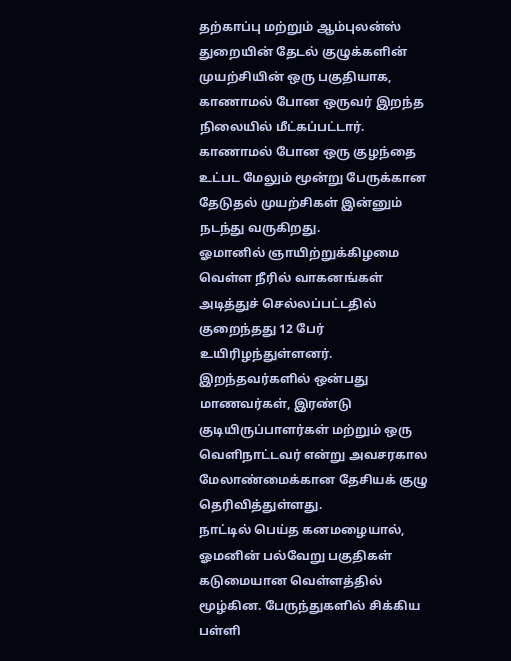தற்காப்பு மற்றும் ஆம்புலன்ஸ் துறையின் தேடல் குழுக்களின் முயற்சியின் ஒரு பகுதியாக, காணாமல் போன ஒருவர் இறந்த நிலையில் மீட்கப்பட்டார். காணாமல் போன ஒரு குழந்தை உட்பட மேலும் மூன்று பேருக்கான தேடுதல் முயற்சிகள் இன்னும் நடந்து வருகிறது.
ஓமானில் ஞாயிற்றுக்கிழமை வெள்ள நீரில் வாகனங்கள் அடித்துச் செல்லப்பட்டதில் குறைந்தது 12 பேர் உயிரிழந்துள்ளனர். இறந்தவர்களில் ஒன்பது மாணவர்கள், இரண்டு குடியிருப்பாளர்கள் மற்றும் ஒரு வெளிநாட்டவர் என்று அவசரகால மேலாண்மைக்கான தேசியக் குழு தெரிவித்துள்ளது.
நாட்டில் பெய்த கனமழையால், ஓமனின் பல்வேறு பகுதிகள் கடுமையான வெள்ளத்தில் மூழ்கின. பேருந்துகளில் சிக்கிய பள்ளி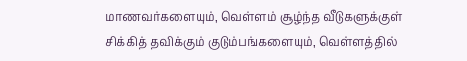மாணவர்களையும், வெள்ளம் சூழ்ந்த வீடுகளுக்குள் சிக்கித் தவிக்கும் குடும்பங்களையும், வெள்ளத்தில்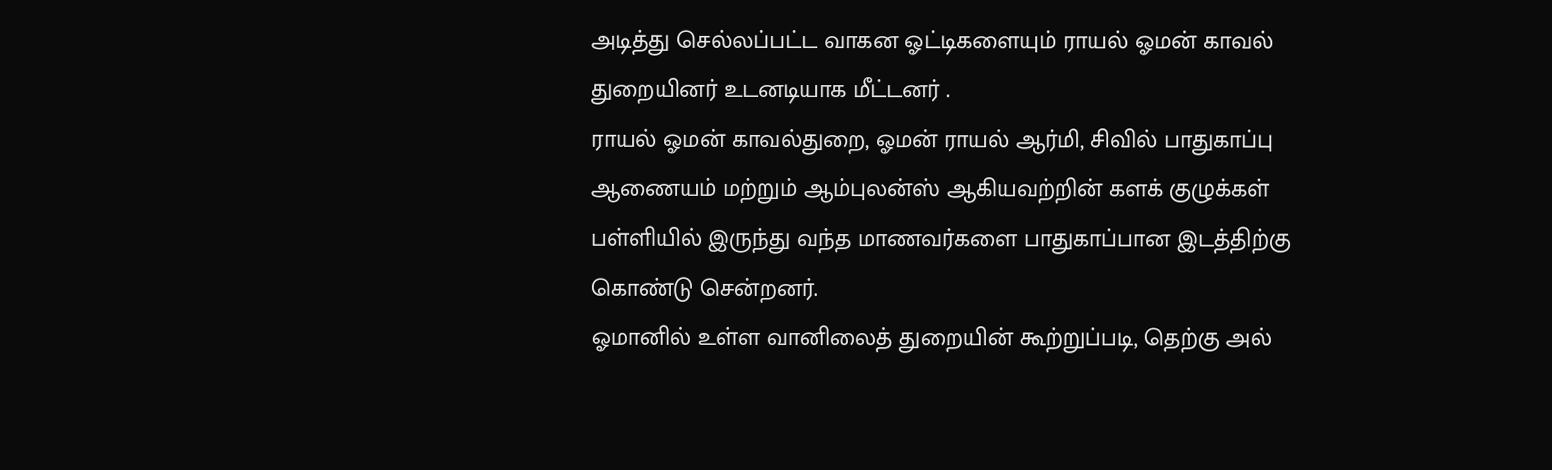அடித்து செல்லப்பட்ட வாகன ஓட்டிகளையும் ராயல் ஓமன் காவல் துறையினர் உடனடியாக மீட்டனர் .
ராயல் ஓமன் காவல்துறை, ஓமன் ராயல் ஆர்மி, சிவில் பாதுகாப்பு ஆணையம் மற்றும் ஆம்புலன்ஸ் ஆகியவற்றின் களக் குழுக்கள் பள்ளியில் இருந்து வந்த மாணவர்களை பாதுகாப்பான இடத்திற்கு கொண்டு சென்றனர்.
ஓமானில் உள்ள வானிலைத் துறையின் கூற்றுப்படி, தெற்கு அல்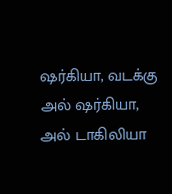ஷர்கியா, வடக்கு அல் ஷர்கியா, அல் டாகிலியா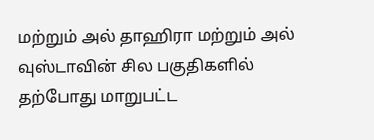மற்றும் அல் தாஹிரா மற்றும் அல் வுஸ்டாவின் சில பகுதிகளில் தற்போது மாறுபட்ட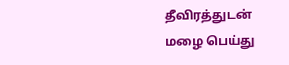தீவிரத்துடன் மழை பெய்து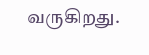வருகிறது.